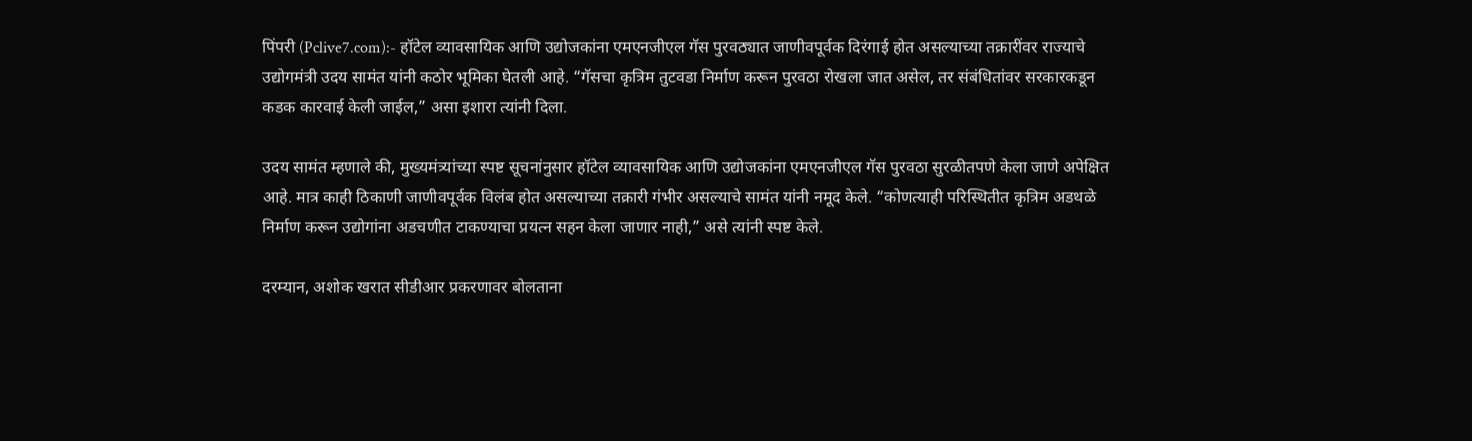पिंपरी (Pclive7.com):- हॉटेल व्यावसायिक आणि उद्योजकांना एमएनजीएल गॅस पुरवठ्यात जाणीवपूर्वक दिरंगाई होत असल्याच्या तक्रारींवर राज्याचे उद्योगमंत्री उदय सामंत यांनी कठोर भूमिका घेतली आहे. “गॅसचा कृत्रिम तुटवडा निर्माण करून पुरवठा रोखला जात असेल, तर संबंधितांवर सरकारकडून कडक कारवाई केली जाईल,” असा इशारा त्यांनी दिला.

उदय सामंत म्हणाले की, मुख्यमंत्र्यांच्या स्पष्ट सूचनांनुसार हॉटेल व्यावसायिक आणि उद्योजकांना एमएनजीएल गॅस पुरवठा सुरळीतपणे केला जाणे अपेक्षित आहे. मात्र काही ठिकाणी जाणीवपूर्वक विलंब होत असल्याच्या तक्रारी गंभीर असल्याचे सामंत यांनी नमूद केले. “कोणत्याही परिस्थितीत कृत्रिम अडथळे निर्माण करून उद्योगांना अडचणीत टाकण्याचा प्रयत्न सहन केला जाणार नाही,” असे त्यांनी स्पष्ट केले.

दरम्यान, अशोक खरात सीडीआर प्रकरणावर बोलताना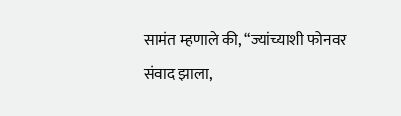सामंत म्हणाले की, “ज्यांच्याशी फोनवर संवाद झाला,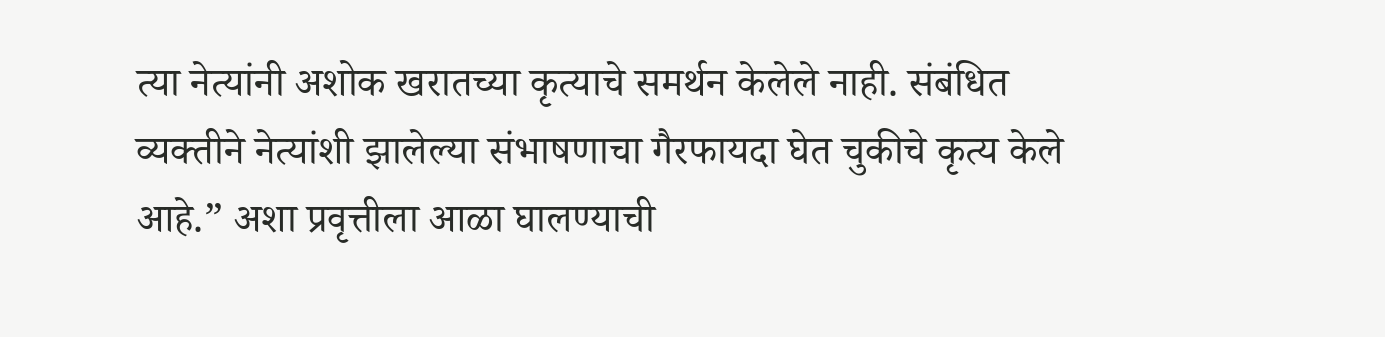त्या नेत्यांनी अशोक खरातच्या कृत्याचे समर्थन केलेले नाही. संबंधित व्यक्तीने नेत्यांशी झालेल्या संभाषणाचा गैरफायदा घेत चुकीचे कृत्य केले आहे.” अशा प्रवृत्तीला आळा घालण्याची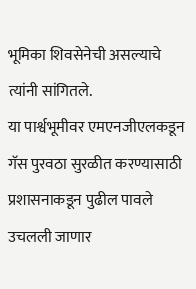भूमिका शिवसेनेची असल्याचे त्यांनी सांगितले.
या पार्श्वभूमीवर एमएनजीएलकडून गॅस पुरवठा सुरळीत करण्यासाठी प्रशासनाकडून पुढील पावले उचलली जाणार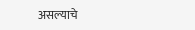असल्याचे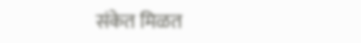संकेत मिळत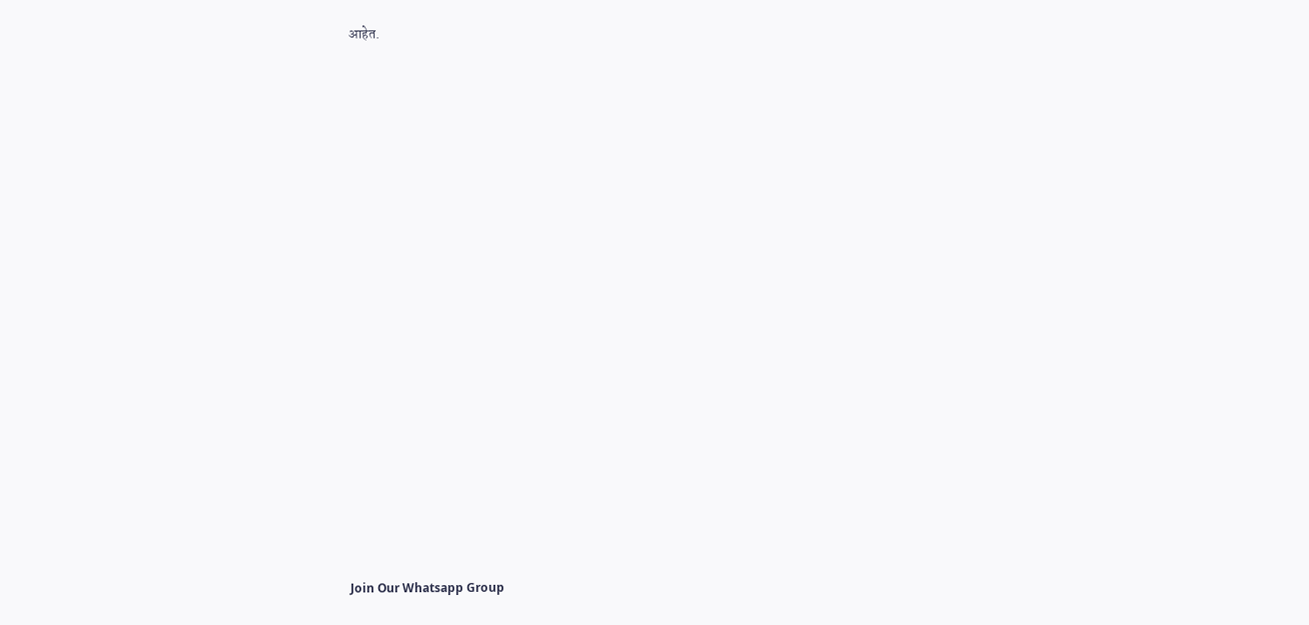आहेत.





















Join Our Whatsapp Group